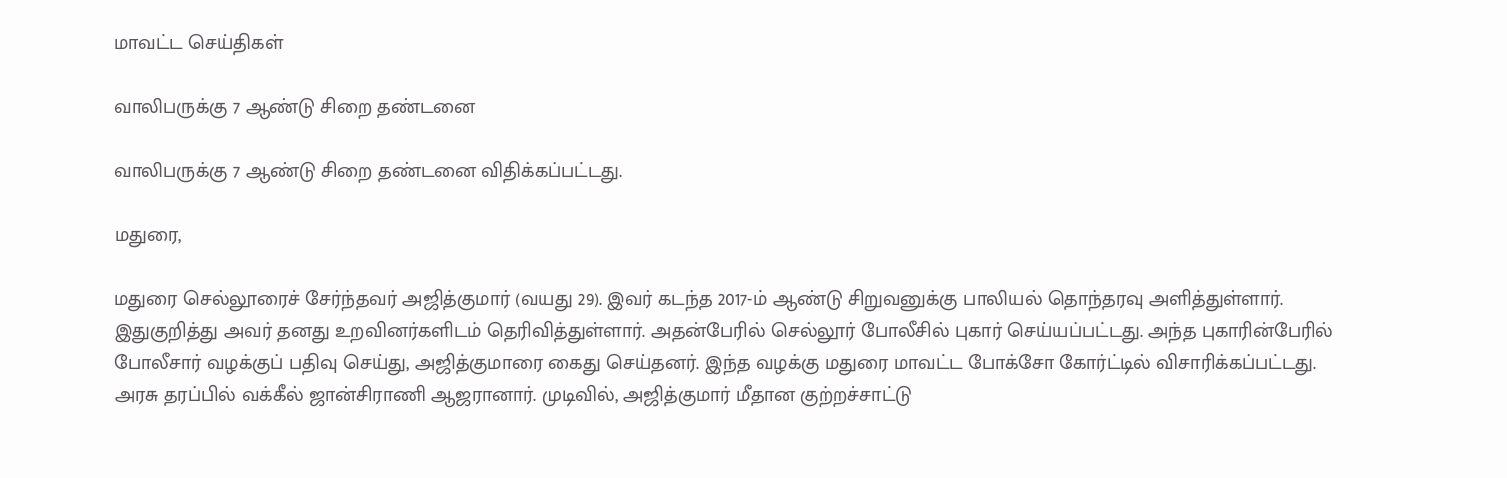மாவட்ட செய்திகள்

வாலிபருக்கு 7 ஆண்டு சிறை தண்டனை

வாலிபருக்கு 7 ஆண்டு சிறை தண்டனை விதிக்கப்பட்டது.

மதுரை,

மதுரை செல்லூரைச் சேர்ந்தவர் அஜித்குமார் (வயது 29). இவர் கடந்த 2017-ம் ஆண்டு சிறுவனுக்கு பாலியல் தொந்தரவு அளித்துள்ளார். இதுகுறித்து அவர் தனது உறவினர்களிடம் தெரிவித்துள்ளார். அதன்பேரில் செல்லூர் போலீசில் புகார் செய்யப்பட்டது. அந்த புகாரின்பேரில் போலீசார் வழக்குப் பதிவு செய்து, அஜித்குமாரை கைது செய்தனர். இந்த வழக்கு மதுரை மாவட்ட போக்சோ கோர்ட்டில் விசாரிக்கப்பட்டது. அரசு தரப்பில் வக்கீல் ஜான்சிராணி ஆஜரானார். முடிவில், அஜித்குமார் மீதான குற்றச்சாட்டு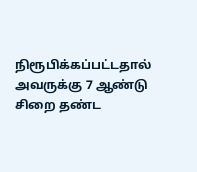நிரூபிக்கப்பட்டதால் அவருக்கு 7 ஆண்டு சிறை தண்ட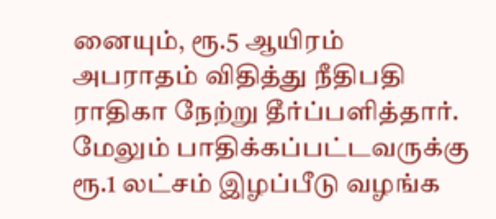னையும், ரூ.5 ஆயிரம் அபராதம் விதித்து நீதிபதி ராதிகா நேற்று தீர்ப்பளித்தார். மேலும் பாதிக்கப்பட்டவருக்கு ரூ.1 லட்சம் இழப்பீடு வழங்க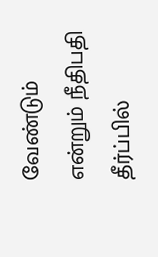வேண்டும் என்றும் நீதிபதி தீர்ப்பில்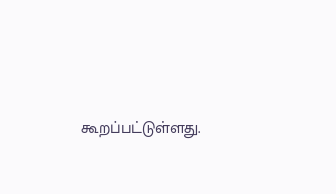கூறப்பட்டுள்ளது.